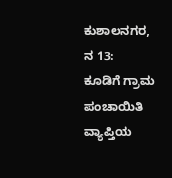ಕುಶಾಲನಗರ, ನ 13:
ಕೂಡಿಗೆ ಗ್ರಾಮ ಪಂಚಾಯಿತಿ ವ್ಯಾಪ್ತಿಯ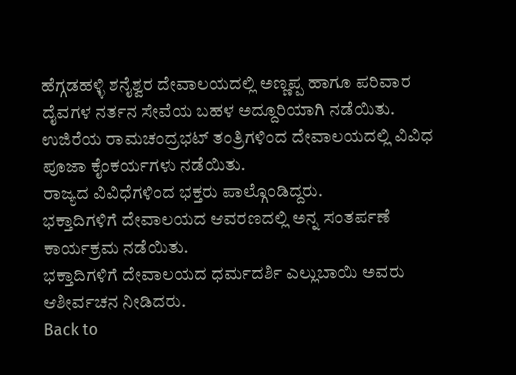ಹೆಗ್ಗಡಹಳ್ಳಿ ಶನೈಶ್ವರ ದೇವಾಲಯದಲ್ಲಿ ಅಣ್ಣಪ್ಪ ಹಾಗೂ ಪರಿವಾರ ದೈವಗಳ ನರ್ತನ ಸೇವೆಯ ಬಹಳ ಅದ್ದೂರಿಯಾಗಿ ನಡೆಯಿತು.
ಉಜಿರೆಯ ರಾಮಚಂದ್ರಭಟ್ ತಂತ್ರಿಗಳಿಂದ ದೇವಾಲಯದಲ್ಲಿ ವಿವಿಧ ಪೂಜಾ ಕೈಂಕರ್ಯಗಳು ನಡೆಯಿತು.
ರಾಜ್ಯದ ವಿವಿಧೆಗಳಿಂದ ಭಕ್ತರು ಪಾಲ್ಗೊಂಡಿದ್ದರು.
ಭಕ್ತಾದಿಗಳಿಗೆ ದೇವಾಲಯದ ಆವರಣದಲ್ಲಿ ಅನ್ನ ಸಂತರ್ಪಣೆ ಕಾರ್ಯಕ್ರಮ ನಡೆಯಿತು.
ಭಕ್ತಾದಿಗಳಿಗೆ ದೇವಾಲಯದ ಧರ್ಮದರ್ಶಿ ಎಲ್ಲುಬಾಯಿ ಅವರು ಆಶೀರ್ವಚನ ನೀಡಿದರು.
Back to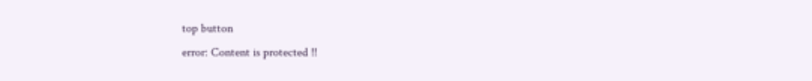top button
error: Content is protected !!